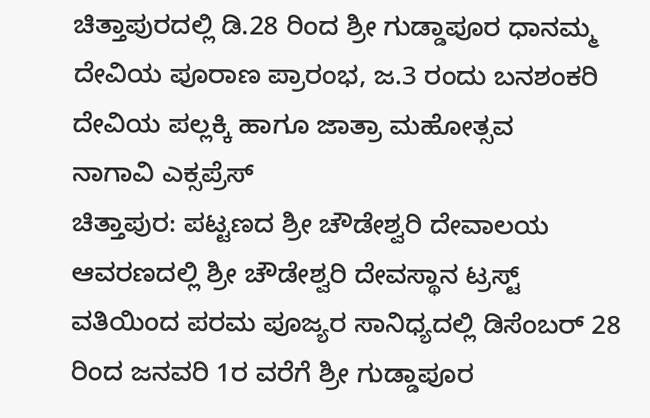ಚಿತ್ತಾಪುರದಲ್ಲಿ ಡಿ.28 ರಿಂದ ಶ್ರೀ ಗುಡ್ಡಾಪೂರ ಧಾನಮ್ಮ ದೇವಿಯ ಪೂರಾಣ ಪ್ರಾರಂಭ, ಜ.3 ರಂದು ಬನಶಂಕರಿ ದೇವಿಯ ಪಲ್ಲಕ್ಕಿ ಹಾಗೂ ಜಾತ್ರಾ ಮಹೋತ್ಸವ
ನಾಗಾವಿ ಎಕ್ಸಪ್ರೆಸ್
ಚಿತ್ತಾಪುರ: ಪಟ್ಟಣದ ಶ್ರೀ ಚೌಡೇಶ್ವರಿ ದೇವಾಲಯ ಆವರಣದಲ್ಲಿ ಶ್ರೀ ಚೌಡೇಶ್ವರಿ ದೇವಸ್ಥಾನ ಟ್ರಸ್ಟ್ ವತಿಯಿಂದ ಪರಮ ಪೂಜ್ಯರ ಸಾನಿಧ್ಯದಲ್ಲಿ ಡಿಸೆಂಬರ್ 28 ರಿಂದ ಜನವರಿ 1ರ ವರೆಗೆ ಶ್ರೀ ಗುಡ್ಡಾಪೂರ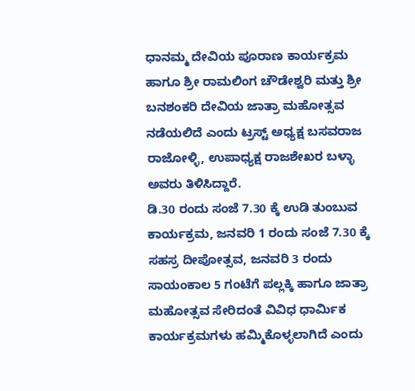ಧಾನಮ್ಮ ದೇವಿಯ ಪೂರಾಣ ಕಾರ್ಯಕ್ರಮ ಹಾಗೂ ಶ್ರೀ ರಾಮಲಿಂಗ ಚೌಡೇಶ್ವರಿ ಮತ್ತು ಶ್ರೀ ಬನಶಂಕರಿ ದೇವಿಯ ಜಾತ್ರಾ ಮಹೋತ್ಸವ ನಡೆಯಲಿದೆ ಎಂದು ಟ್ರಸ್ಟ್ ಅಧ್ಯಕ್ಷ ಬಸವರಾಜ ರಾಜೋಳ್ಳಿ, ಉಪಾಧ್ಯಕ್ಷ ರಾಜಶೇಖರ ಬಳ್ಳಾ ಅವರು ತಿಳಿಸಿದ್ದಾರೆ.
ಡಿ.30 ರಂದು ಸಂಜೆ 7.30 ಕ್ಕೆ ಉಡಿ ತುಂಬುವ ಕಾರ್ಯಕ್ರಮ, ಜನವರಿ 1 ರಂದು ಸಂಜೆ 7.30 ಕ್ಕೆ ಸಹಸ್ರ ದೀಪೋತ್ಸವ, ಜನವರಿ 3 ರಂದು ಸಾಯಂಕಾಲ 5 ಗಂಟೆಗೆ ಪಲ್ಲಕ್ಕಿ ಹಾಗೂ ಜಾತ್ರಾ ಮಹೋತ್ಸವ ಸೇರಿದಂತೆ ವಿವಿಧ ಧಾರ್ಮಿಕ ಕಾರ್ಯಕ್ರಮಗಳು ಹಮ್ಮಿಕೊಳ್ಳಲಾಗಿದೆ ಎಂದು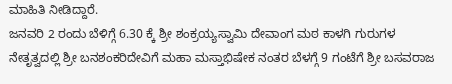ಮಾಹಿತಿ ನೀಡಿದ್ದಾರೆ.
ಜನವರಿ 2 ರಂದು ಬೆಳಿಗ್ಗೆ 6.30 ಕ್ಕೆ ಶ್ರೀ ಶಂಕ್ರಯ್ಯಸ್ವಾಮಿ ದೇವಾಂಗ ಮಠ ಕಾಳಗಿ ಗುರುಗಳ ನೇತೃತ್ವದಲ್ಲಿ ಶ್ರೀ ಬನಶಂಕರಿದೇವಿಗೆ ಮಹಾ ಮಸ್ತಾಭಿಷೇಕ ನಂತರ ಬೆಳಗ್ಗೆ 9 ಗಂಟೆಗೆ ಶ್ರೀ ಬಸವರಾಜ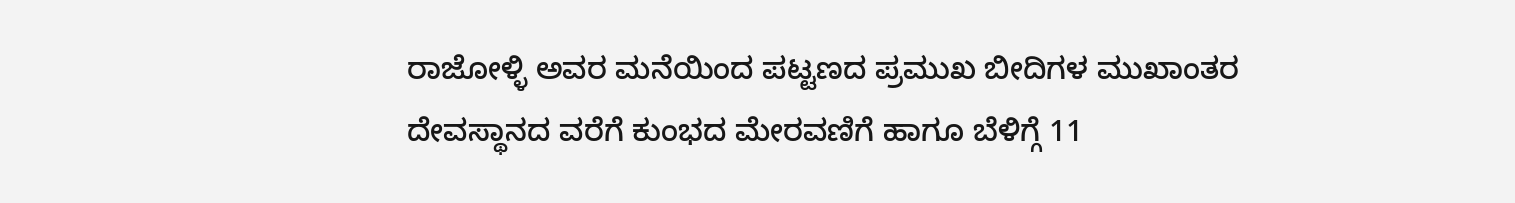ರಾಜೋಳ್ಳಿ ಅವರ ಮನೆಯಿಂದ ಪಟ್ಟಣದ ಪ್ರಮುಖ ಬೀದಿಗಳ ಮುಖಾಂತರ ದೇವಸ್ಥಾನದ ವರೆಗೆ ಕುಂಭದ ಮೇರವಣಿಗೆ ಹಾಗೂ ಬೆಳಿಗ್ಗೆ 11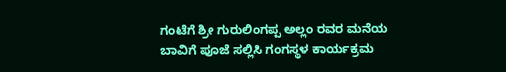ಗಂಟೆಗೆ ಶ್ರೀ ಗುರುಲಿಂಗಪ್ಪ ಅಲ್ಲಂ ರವರ ಮನೆಯ ಬಾವಿಗೆ ಪೂಜೆ ಸಲ್ಲಿಸಿ ಗಂಗಸ್ಥಳ ಕಾರ್ಯಕ್ರಮ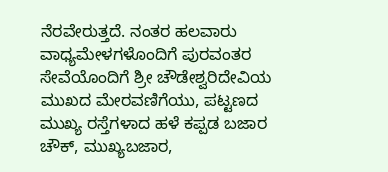ನೆರವೇರುತ್ತದೆ. ನಂತರ ಹಲವಾರು ವಾಧ್ಯಮೇಳಗಳೊಂದಿಗೆ ಪುರವಂತರ ಸೇವೆಯೊಂದಿಗೆ ಶ್ರೀ ಚೌಡೇಶ್ವರಿದೇವಿಯ ಮುಖದ ಮೇರವಣಿಗೆಯು, ಪಟ್ಟಣದ ಮುಖ್ಯ ರಸ್ತೆಗಳಾದ ಹಳೆ ಕಪ್ಪಡ ಬಜಾರ ಚೌಕ್, ಮುಖ್ಯಬಜಾರ,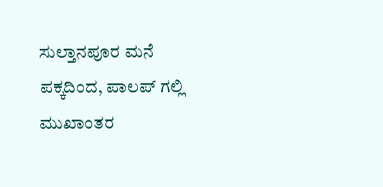ಸುಲ್ತಾನಪೂರ ಮನೆ ಪಕ್ಕದಿಂದ, ಪಾಲಪ್ ಗಲ್ಲಿ ಮುಖಾಂತರ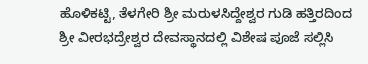ಹೊಳಿಕಟ್ಟಿ, ತೆಳಗೇರಿ ಶ್ರೀ ಮರುಳಸಿದ್ದೇಶ್ವರ ಗುಡಿ ಹತ್ತಿರದಿಂದ ಶ್ರೀ ವೀರಭದ್ರೇಶ್ವರ ದೇವಸ್ಥಾನದಲ್ಲಿ ವಿಶೇಷ ಪೂಜೆ ಸಲ್ಲಿಸಿ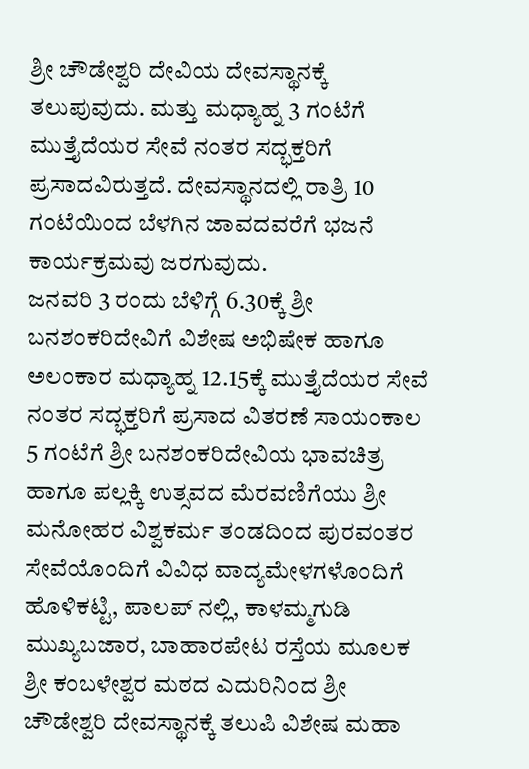ಶ್ರೀ ಚೌಡೇಶ್ವರಿ ದೇವಿಯ ದೇವಸ್ಥಾನಕ್ಕೆ ತಲುಪುವುದು. ಮತ್ತು ಮಧ್ಯಾಹ್ನ 3 ಗಂಟೆಗೆ ಮುತ್ತೈದೆಯರ ಸೇವೆ ನಂತರ ಸದ್ಭಕ್ತರಿಗೆ ಪ್ರಸಾದವಿರುತ್ತದೆ. ದೇವಸ್ಥಾನದಲ್ಲಿ ರಾತ್ರಿ 10 ಗಂಟೆಯಿಂದ ಬೆಳಗಿನ ಜಾವದವರೆಗೆ ಭಜನೆ ಕಾರ್ಯಕ್ರಮವು ಜರಗುವುದು.
ಜನವರಿ 3 ರಂದು ಬೆಳಿಗ್ಗೆ 6.30ಕ್ಕೆ ಶ್ರೀ ಬನಶಂಕರಿದೇವಿಗೆ ವಿಶೇಷ ಅಭಿಷೇಕ ಹಾಗೂ ಅಲಂಕಾರ ಮಧ್ಯಾಹ್ನ 12.15ಕ್ಕೆ ಮುತ್ತೈದೆಯರ ಸೇವೆ ನಂತರ ಸದ್ಭಕ್ತರಿಗೆ ಪ್ರಸಾದ ವಿತರಣೆ ಸಾಯಂಕಾಲ 5 ಗಂಟೆಗೆ ಶ್ರೀ ಬನಶಂಕರಿದೇವಿಯ ಭಾವಚಿತ್ರ ಹಾಗೂ ಪಲ್ಲಕ್ಕಿ ಉತ್ಸವದ ಮೆರವಣಿಗೆಯು ಶ್ರೀ ಮನೋಹರ ವಿಶ್ವಕರ್ಮ ತಂಡದಿಂದ ಪುರವಂತರ ಸೇವೆಯೊಂದಿಗೆ ವಿವಿಧ ವಾದ್ಯಮೇಳಗಳೊಂದಿಗೆ ಹೊಳಿಕಟ್ಟಿ, ಪಾಲಪ್ ನಲ್ಲಿ, ಕಾಳಮ್ಮಗುಡಿ ಮುಖ್ಯಬಜಾರ, ಬಾಹಾರಪೇಟ ರಸ್ತೆಯ ಮೂಲಕ ಶ್ರೀ ಕಂಬಳೇಶ್ವರ ಮಠದ ಎದುರಿನಿಂದ ಶ್ರೀ ಚೌಡೇಶ್ವರಿ ದೇವಸ್ಥಾನಕ್ಕೆ ತಲುಪಿ ವಿಶೇಷ ಮಹಾ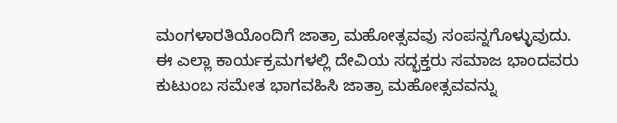ಮಂಗಳಾರತಿಯೊಂದಿಗೆ ಜಾತ್ರಾ ಮಹೋತ್ಸವವು ಸಂಪನ್ನಗೊಳ್ಳುವುದು.
ಈ ಎಲ್ಲಾ ಕಾರ್ಯಕ್ರಮಗಳಲ್ಲಿ ದೇವಿಯ ಸದ್ಭಕ್ತರು ಸಮಾಜ ಭಾಂದವರು ಕುಟುಂಬ ಸಮೇತ ಭಾಗವಹಿಸಿ ಜಾತ್ರಾ ಮಹೋತ್ಸವವನ್ನು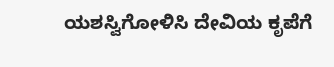ಯಶಸ್ವಿಗೋಳಿಸಿ ದೇವಿಯ ಕೃಪೆಗೆ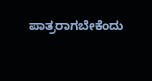ಪಾತ್ರರಾಗಬೇಕೆಂದು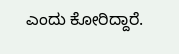ಎಂದು ಕೋರಿದ್ದಾರೆ.